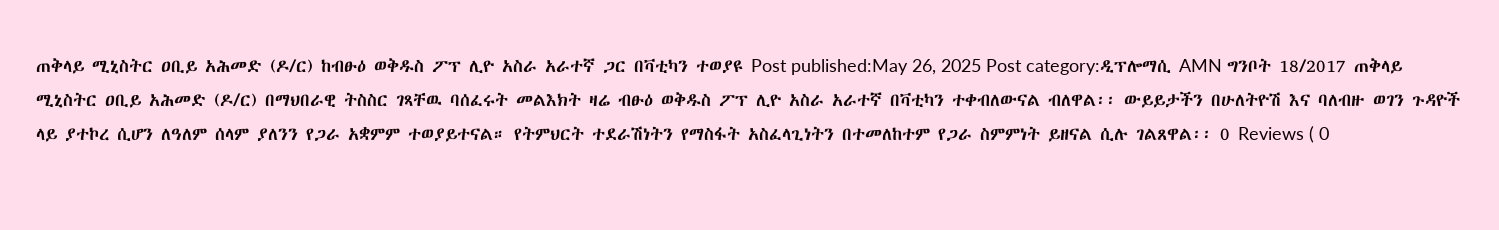ጠቅላይ ሚኒስትር ዐቢይ አሕመድ (ዶ/ር) ከብፁዕ ወቅዱስ ፖፕ ሊዮ አስራ አራተኛ ጋር በቫቲካን ተወያዩ Post published:May 26, 2025 Post category:ዲፕሎማሲ AMN ግንቦት 18/2017 ጠቅላይ ሚኒስትር ዐቢይ አሕመድ (ዶ/ር) በማህበራዊ ትስስር ገጻቸዉ ባሰፈሩት መልእክት ዛሬ ብፁዕ ወቅዱስ ፖፕ ሊዮ አስራ አራተኛ በቫቲካን ተቀብለውናል ብለዋል፡፡ ውይይታችን በሁለትዮሽ እና ባለብዙ ወገን ጉዳዮች ላይ ያተኮረ ሲሆን ለዓለም ሰላም ያለንን የጋራ አቋምም ተወያይተናል። የትምህርት ተደራሽነትን የማስፋት አስፈላጊነትን በተመለከተም የጋራ ስምምነት ይዘናል ሲሉ ገልጸዋል፡፡ 0 Reviews ( 0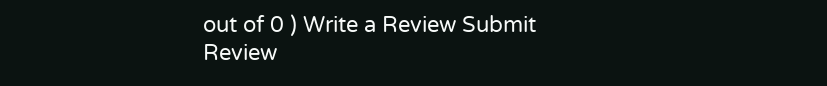out of 0 ) Write a Review Submit Review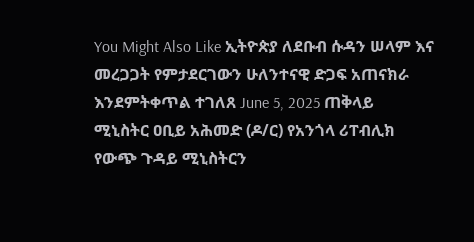You Might Also Like ኢትዮጵያ ለደቡብ ሱዳን ሠላም እና መረጋጋት የምታደርገውን ሁለንተናዊ ድጋፍ አጠናክራ እንደምትቀጥል ተገለጸ June 5, 2025 ጠቅላይ ሚኒስትር ዐቢይ አሕመድ (ዶ/ር) የአንጎላ ሪፐብሊክ የውጭ ጉዳይ ሚኒስትርን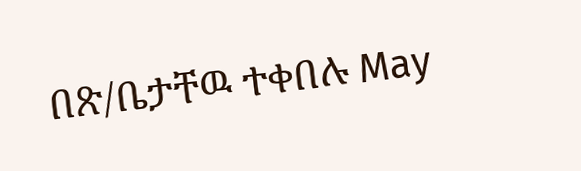በጽ/ቤታቸዉ ተቀበሉ May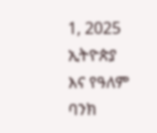1, 2025 ኢትዮጵያ እና የዓለም ባንክ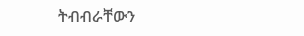ትብብራቸውን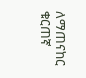ለማጠናከር ቁርጠኛ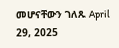መሆናቸውን ገለጹ April 29, 2025